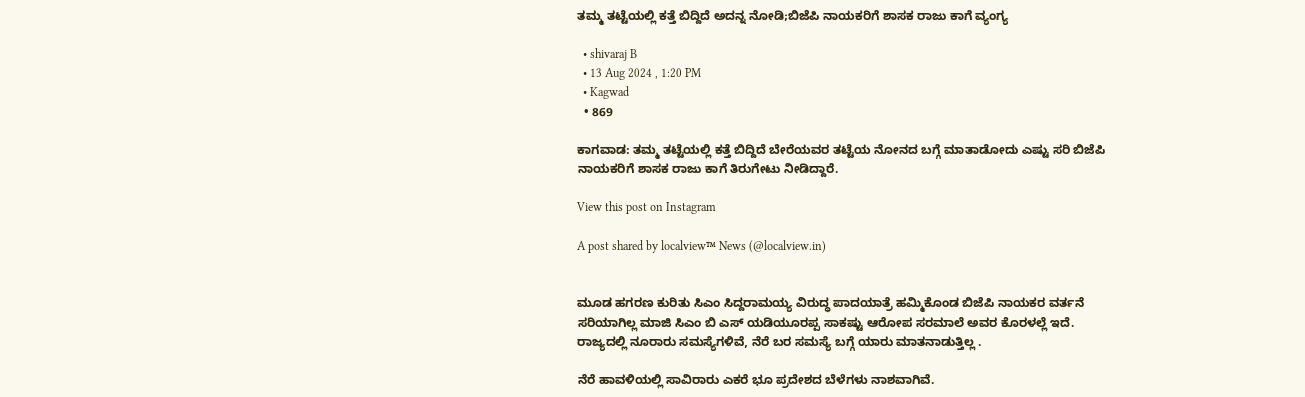ತಮ್ಮ ತಟ್ಟೆಯಲ್ಲಿ ಕತ್ತೆ ಬಿದ್ದಿದೆ ಅದನ್ನ ನೋಡಿ;ಬಿಜೆಪಿ ನಾಯಕರಿಗೆ ಶಾಸಕ ರಾಜು ಕಾಗೆ ವ್ಯಂಗ್ಯ

  • shivaraj B
  • 13 Aug 2024 , 1:20 PM
  • Kagwad
  • 869

ಕಾಗವಾಡ: ತಮ್ಮ ತಟ್ಟೆಯಲ್ಲಿ ಕತ್ತೆ ಬಿದ್ದಿದೆ ಬೇರೆಯವರ ತಟ್ಟೆಯ ನೋನದ ಬಗ್ಗೆ ಮಾತಾಡೋದು ಎಷ್ಟು ಸರಿ ಬಿಜೆಪಿ ನಾಯಕರಿಗೆ ಶಾಸಕ ರಾಜು ಕಾಗೆ ತಿರುಗೇಟು ನೀಡಿದ್ದಾರೆ.

View this post on Instagram

A post shared by localview™ News (@localview.in)


ಮೂಡ ಹಗರಣ ಕುರಿತು ಸಿಎಂ ಸಿದ್ದರಾಮಯ್ಯ ವಿರುದ್ಧ ಪಾದಯಾತ್ರೆ ಹಮ್ಮಿಕೊಂಡ ಬಿಜೆಪಿ ನಾಯಕರ ವರ್ತನೆ ಸರಿಯಾಗಿಲ್ಲ ಮಾಜಿ ಸಿಎಂ ಬಿ ಎಸ್ ಯಡಿಯೂರಪ್ಪ ಸಾಕಷ್ಟು ಆರೋಪ ಸರಮಾಲೆ ಅವರ ಕೊರಳಲ್ಲೆ ಇದೆ. ರಾಜ್ಯದಲ್ಲಿ ನೂರಾರು ಸಮಸ್ಯೆಗಳಿವೆ, ನೆರೆ ಬರ ಸಮಸ್ಯೆ ಬಗ್ಗೆ ಯಾರು ಮಾತನಾಡುತ್ತಿಲ್ಲ .

ನೆರೆ ಹಾವಳಿಯಲ್ಲಿ ಸಾವಿರಾರು ಎಕರೆ ಭೂ ಪ್ರದೇಶದ ಬೆಳೆಗಳು ನಾಶವಾಗಿವೆ.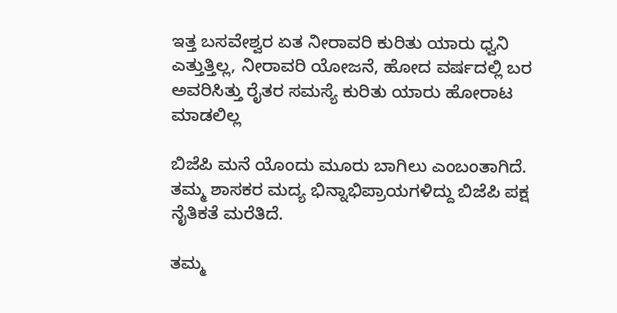ಇತ್ತ ಬಸವೇಶ್ವರ ಏತ ನೀರಾವರಿ ಕುರಿತು ಯಾರು ಧ್ವನಿ ಎತ್ತುತ್ತಿಲ್ಲ, ನೀರಾವರಿ ಯೋಜನೆ, ಹೋದ ವರ್ಷದಲ್ಲಿ ಬರ ಅವರಿಸಿತ್ತು ರೈತರ ಸಮಸ್ಯೆ ಕುರಿತು ಯಾರು ಹೋರಾಟ ಮಾಡಲಿಲ್ಲ

ಬಿಜೆಪಿ ಮನೆ ಯೊಂದು ಮೂರು ಬಾಗಿಲು ಎಂಬಂತಾಗಿದೆ. ತಮ್ಮ ಶಾಸಕರ ಮದ್ಯ ಭಿನ್ನಾಭಿಪ್ರಾಯಗಳಿದ್ದು ಬಿಜೆಪಿ ಪಕ್ಷ ನೈತಿಕತೆ ಮರೆತಿದೆ.

ತಮ್ಮ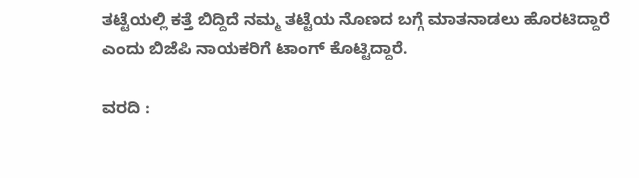ತಟ್ಟೆಯಲ್ಲಿ ಕತ್ತೆ ಬಿದ್ದಿದೆ ನಮ್ಮ ತಟ್ಟೆಯ ನೊಣದ ಬಗ್ಗೆ ಮಾತನಾಡಲು ಹೊರಟಿದ್ದಾರೆ ಎಂದು ಬಿಜೆಪಿ ನಾಯಕರಿಗೆ ಟಾಂಗ್ ಕೊಟ್ಟಿದ್ದಾರೆ.

ವರದಿ :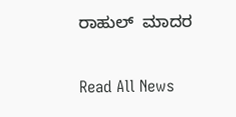ರಾಹುಲ್  ಮಾದರ

Read All News